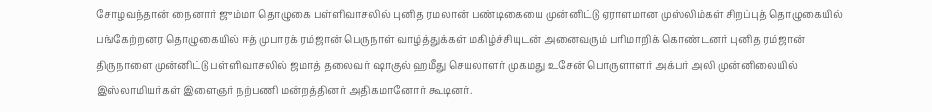சோழவந்தான் நைனார் ஜும்மா தொழுகை பள்ளிவாசலில் புனித ரமலான் பண்டிகையை முன்னிட்டு ஏராளமான முஸ்லிம்கள் சிறப்புத் தொழுகையில் பங்கேற்றனர தொழுகையில் ஈத் முபாரக் ரம்ஜான் பெருநாள் வாழ்த்துக்கள் மகிழ்ச்சியுடன் அனைவரும் பரிமாறிக் கொண்டனர் புனித ரம்ஜான் திருநாளை முன்னிட்டு பள்ளிவாசலில் ஜமாத் தலைவர் ஷாகுல் ஹமீது செயலாளர் முகமது உசேன் பொருளாளர் அக்பர் அலி முன்னிலையில் இஸ்லாமியர்கள் இளைஞர் நற்பணி மன்றத்தினர் அதிகமானோர் கூடினர்.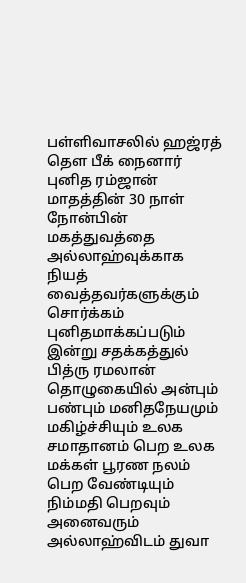பள்ளிவாசலில் ஹஜ்ரத் தௌ பீக் நைனார் புனித ரம்ஜான் மாதத்தின் 30 நாள் நோன்பின் மகத்துவத்தை அல்லாஹ்வுக்காக நியத் வைத்தவர்களுக்கும் சொர்க்கம் புனிதமாக்கப்படும் இன்று சதக்கத்துல் பித்ரு ரமலான் தொழுகையில் அன்பும் பண்பும் மனிதநேயமும் மகிழ்ச்சியும் உலக சமாதானம் பெற உலக மக்கள் பூரண நலம் பெற வேண்டியும் நிம்மதி பெறவும் அனைவரும் அல்லாஹ்விடம் துவா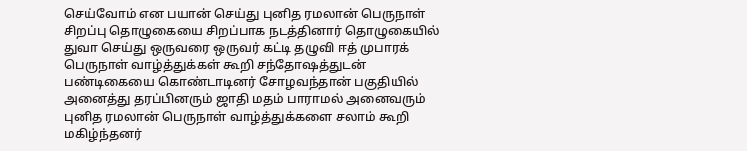செய்வோம் என பயான் செய்து புனித ரமலான் பெருநாள் சிறப்பு தொழுகையை சிறப்பாக நடத்தினார் தொழுகையில் துவா செய்து ஒருவரை ஒருவர் கட்டி தழுவி ஈத் முபாரக் பெருநாள் வாழ்த்துக்கள் கூறி சந்தோஷத்துடன் பண்டிகையை கொண்டாடினர் சோழவந்தான் பகுதியில் அனைத்து தரப்பினரும் ஜாதி மதம் பாராமல் அனைவரும் புனித ரமலான் பெருநாள் வாழ்த்துக்களை சலாம் கூறி மகிழ்ந்தனர்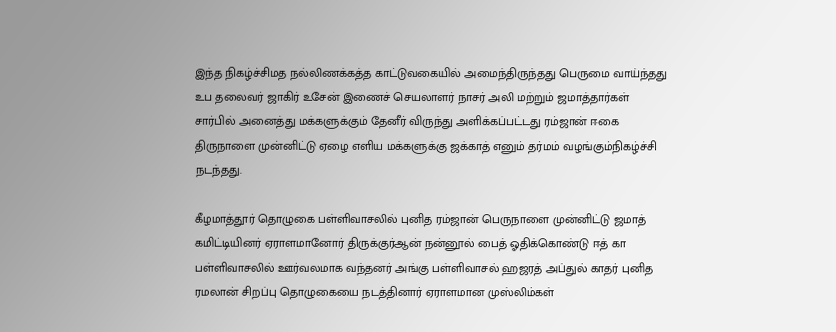இந்த நிகழ்ச்சிமத நல்லிணக்கத்த காட்டுவகையில் அமைந்திருந்தது பெருமை வாய்ந்தது உப தலைவர் ஜாகிர் உசேன் இணைச் செயலாளர் நாசர் அலி மற்றும் ஜமாத்தார்கள் சார்பில் அனைத்து மக்களுக்கும் தேனீர் விருந்து அளிக்கப்பட்டது ரம்ஜான் ஈகை திருநாளை முன்னிட்டு ஏழை எளிய மக்களுக்கு ஜக்காத் எனும் தர்மம் வழங்கும்நிகழ்ச்சி நடந்தது.

கீழமாத்தூர் தொழுகை பள்ளிவாசலில் புனித ரம்ஜான் பெருநாளை முன்னிட்டு ஜமாத் கமிட்டியினர் ஏராளமானோர் திருக்குர்ஆன் நன்னூல் பைத் ஓதிக்கொண்டு ஈத் கா பள்ளிவாசலில் ஊர்வலமாக வந்தனர் அங்கு பள்ளிவாசல் ஹஜரத் அப்துல் காதர் புனித ரமலான் சிறப்பு தொழுகையை நடத்தினார் ஏராளமான முஸ்லிம்கள்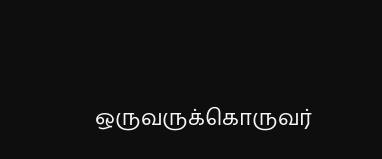ஒருவருக்கொருவர்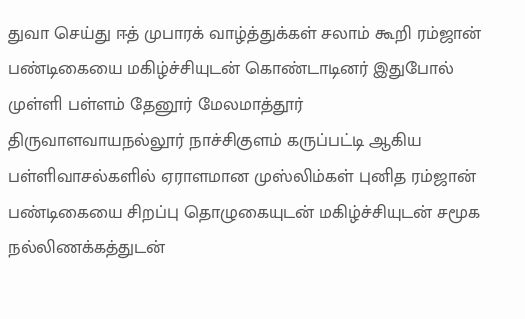துவா செய்து ஈத் முபாரக் வாழ்த்துக்கள் சலாம் கூறி ரம்ஜான் பண்டிகையை மகிழ்ச்சியுடன் கொண்டாடினர் இதுபோல் முள்ளி பள்ளம் தேனூர் மேலமாத்தூர் திருவாளவாயநல்லூர் நாச்சிகுளம் கருப்பட்டி ஆகிய பள்ளிவாசல்களில் ஏராளமான முஸ்லிம்கள் புனித ரம்ஜான் பண்டிகையை சிறப்பு தொழுகையுடன் மகிழ்ச்சியுடன் சமூக நல்லிணக்கத்துடன்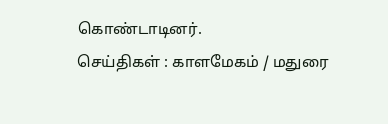கொண்டாடினர்.
செய்திகள் : காளமேகம் / மதுரை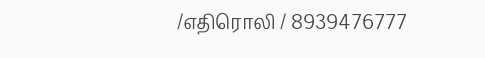/எதிரொலி / 8939476777